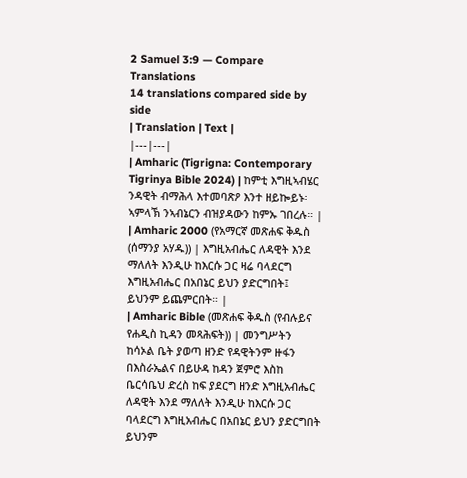2 Samuel 3:9 — Compare Translations
14 translations compared side by side
| Translation | Text |
|---|---|
| Amharic (Tigrigna: Contemporary Tigrinya Bible 2024) | ከምቲ እግዚኣብሄር ንዳዊት ብማሕላ እተመባጽዖ እንተ ዘይኰይኑ፡ ኣምላኽ ንኣብኔርን ብዝያዳውን ከምኡ ገበረሉ። |
| Amharic 2000 (የአማርኛ መጽሐፍ ቅዱስ (ሰማንያ አሃዱ)) | እግዚአብሔር ለዳዊት እንደ ማለለት እንዲሁ ከእርሱ ጋር ዛሬ ባላደርግ እግዚአብሔር በአበኔር ይህን ያድርግበት፤ ይህንም ይጨምርበት። |
| Amharic Bible (መጽሐፍ ቅዱስ (የብሉይና የሐዲስ ኪዳን መጻሕፍት)) | መንግሥትን ከሳኦል ቤት ያወጣ ዘንድ የዳዊትንም ዙፋን በእስራኤልና በይሁዳ ከዳን ጀምሮ እስከ ቤርሳቤህ ድረስ ከፍ ያደርግ ዘንድ እግዚአብሔር ለዳዊት እንደ ማለለት እንዲሁ ከእርሱ ጋር ባላደርግ እግዚአብሔር በአበኔር ይህን ያድርግበት ይህንም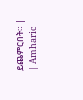ይጨምርበት። |
| Amharic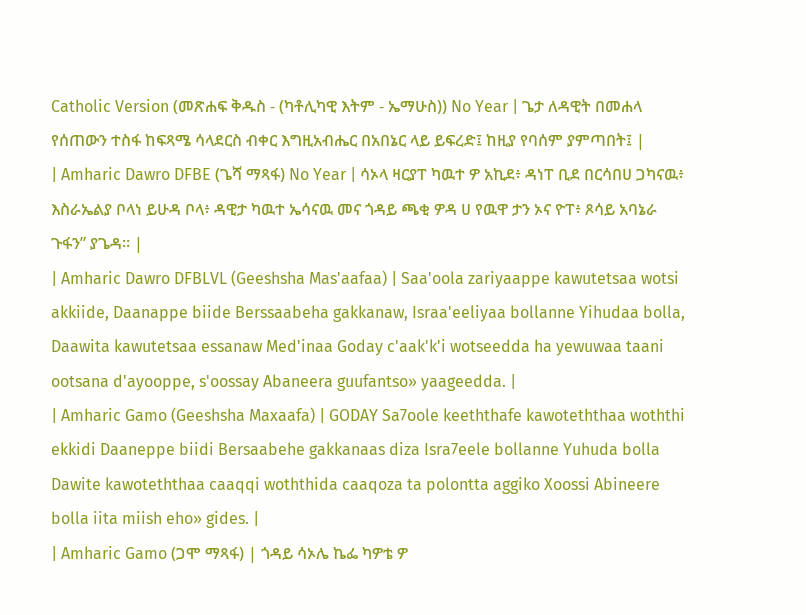Catholic Version (መጽሐፍ ቅዱስ - (ካቶሊካዊ እትም - ኤማሁስ)) No Year | ጌታ ለዳዊት በመሐላ የሰጠውን ተስፋ ከፍጻሜ ሳላደርስ ብቀር እግዚአብሔር በአበኔር ላይ ይፍረድ፤ ከዚያ የባሰም ያምጣበት፤ |
| Amharic Dawro DFBE (ጌሻ ማጻፋ) No Year | ሳኦላ ዛርያፐ ካዉተ ዎ አኪደ፥ ዳነፐ ቢደ በርሳበሀ ጋካናዉ፥ እስራኤልያ ቦላነ ይሁዳ ቦላ፥ ዳዊታ ካዉተ ኤሳናዉ መና ጎዳይ ጫቂ ዎዳ ሀ የዉዋ ታን ኦና ዮፐ፥ ጾሳይ አባኔራ ጉፋን” ያጌዳ። |
| Amharic Dawro DFBLVL (Geeshsha Mas'aafaa) | Saa'oola zariyaappe kawutetsaa wotsi akkiide, Daanappe biide Berssaabeha gakkanaw, Israa'eeliyaa bollanne Yihudaa bolla, Daawita kawutetsaa essanaw Med'inaa Goday c'aak'k'i wotseedda ha yewuwaa taani ootsana d'ayooppe, s'oossay Abaneera guufantso» yaageedda. |
| Amharic Gamo (Geeshsha Maxaafa) | GODAY Sa7oole keeththafe kawoteththaa woththi ekkidi Daaneppe biidi Bersaabehe gakkanaas diza Isra7eele bollanne Yuhuda bolla Dawite kawoteththaa caaqqi woththida caaqoza ta polontta aggiko Xoossi Abineere bolla iita miish eho» gides. |
| Amharic Gamo (ጋሞ ማጻፋ) | ጎዳይ ሳኦሌ ኬፌ ካዎቴ ዎ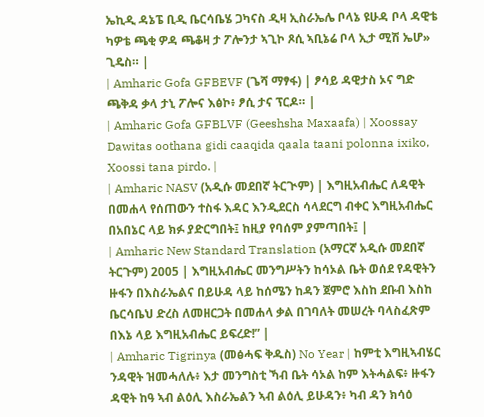ኤኪዲ ዳኔፔ ቢዲ ቤርሳቤሄ ጋካናስ ዲዛ ኢስራኤሌ ቦላኔ ዩሁዳ ቦላ ዳዊቴ ካዎቴ ጫቂ ዎዳ ጫቆዛ ታ ፖሎንታ ኣጊኮ ጾሲ ኣቢኔሬ ቦላ ኢታ ሚሽ ኤሆ» ጊዴስ። |
| Amharic Gofa GFBEVF (ጌሻ ማፃፋ) | ፆሳይ ዳዊታስ ኦና ግድ ጫቅዳ ቃላ ታኒ ፖሎና እፅኮ፥ ፆሲ ታና ፕርዶ። |
| Amharic Gofa GFBLVF (Geeshsha Maxaafa) | Xoossay Dawitas oothana gidi caaqida qaala taani polonna ixiko, Xoossi tana pirdo. |
| Amharic NASV (አዲሱ መደበኛ ትርጒም) | እግዚአብሔር ለዳዊት በመሐላ የሰጠውን ተስፋ እዳር እንዲደርስ ሳላደርግ ብቀር እግዚአብሔር በአበኔር ላይ ክፉ ያድርግበት፤ ከዚያ የባሰም ያምጣበት፤ |
| Amharic New Standard Translation (አማርኛ አዲሱ መደበኛ ትርጉም) 2005 | እግዚአብሔር መንግሥትን ከሳኦል ቤት ወሰደ የዳዊትን ዙፋን በእስራኤልና በይሁዳ ላይ ከሰሜን ከዳን ጀምሮ እስከ ደቡብ እስከ ቤርሳቤህ ድረስ ለመዘርጋት በመሐላ ቃል በገባለት መሠረት ባላስፈጽም በእኔ ላይ እግዚአብሔር ይፍረድ!” |
| Amharic Tigrinya (መፅሓፍ ቅዱስ) No Year | ከምቲ እግዚኣብሄር ንዳዊት ዝመሓለሉ፥ እታ መንግስቲ ኻብ ቤት ሳኦል ከም እትሓልፍ፥ ዙፋን ዳዊት ከዓ ኣብ ልዕሊ እስራኤልን ኣብ ልዕሊ ይሁዳን፥ ካብ ዳን ክሳዕ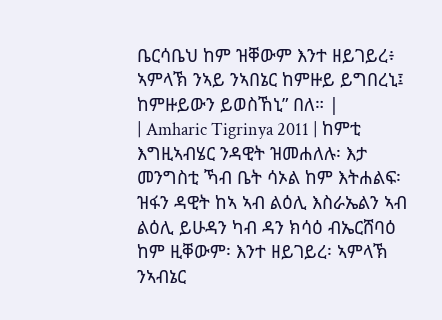ቤርሳቤህ ከም ዝቐውም እንተ ዘይገይረ፥ ኣምላኽ ንኣይ ንኣበኔር ከምዙይ ይግበረኒ፤ ከምዙይውን ይወስኸኒ” በለ። |
| Amharic Tigrinya 2011 | ከምቲ እግዚኣብሄር ንዳዊት ዝመሐለሉ፡ እታ መንግስቲ ኻብ ቤት ሳኦል ከም እትሐልፍ፡ ዝፋን ዳዊት ከኣ ኣብ ልዕሊ እስራኤልን ኣብ ልዕሊ ይሁዳን ካብ ዳን ክሳዕ ብኤርሸባዕ ከም ዚቐውም፡ እንተ ዘይገይረ፡ ኣምላኽ ንኣብኔር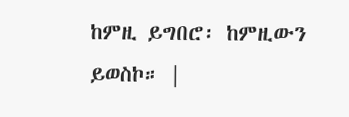ከምዚ ይግበሮ፡ ከምዚውን ይወስኮ። |